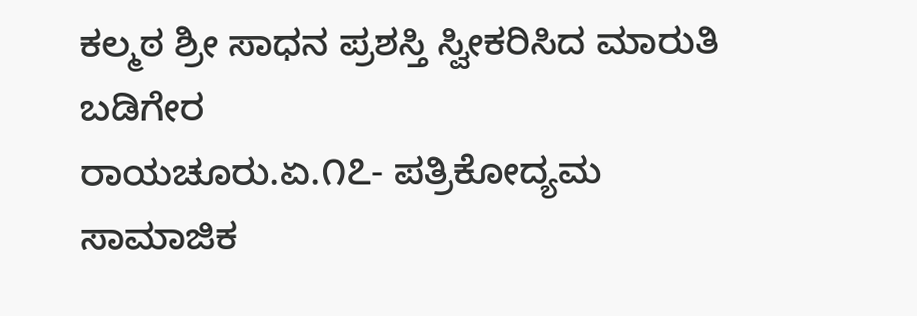ಕಲ್ಮಠ ಶ್ರೀ ಸಾಧನ ಪ್ರಶಸ್ತಿ ಸ್ವೀಕರಿಸಿದ ಮಾರುತಿ ಬಡಿಗೇರ
ರಾಯಚೂರು.ಏ.೧೭- ಪತ್ರಿಕೋದ್ಯಮ ಸಾಮಾಜಿಕ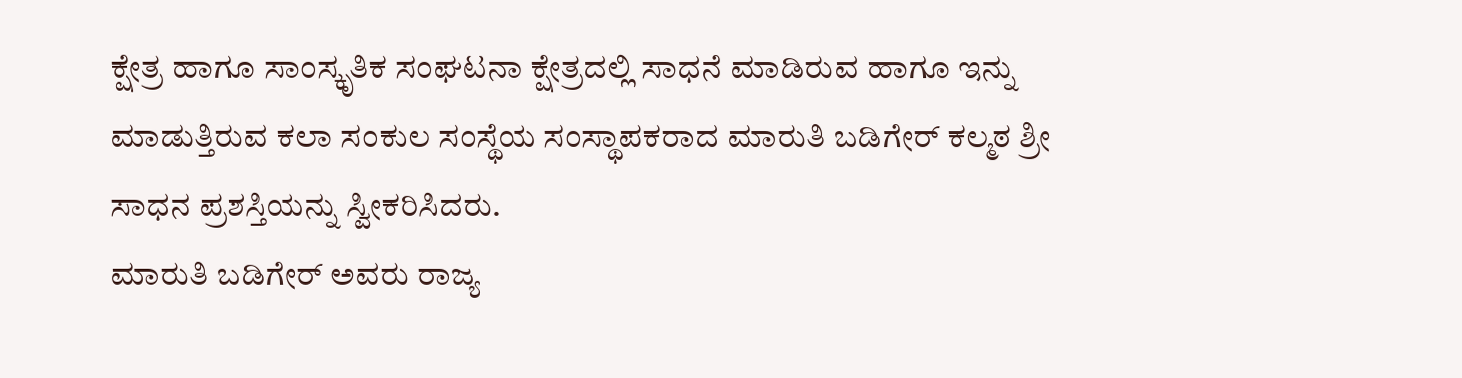ಕ್ಷೇತ್ರ ಹಾಗೂ ಸಾಂಸ್ಕೃತಿಕ ಸಂಘಟನಾ ಕ್ಷೇತ್ರದಲ್ಲಿ ಸಾಧನೆ ಮಾಡಿರುವ ಹಾಗೂ ಇನ್ನು ಮಾಡುತ್ತಿರುವ ಕಲಾ ಸಂಕುಲ ಸಂಸ್ಥೆಯ ಸಂಸ್ಥಾಪಕರಾದ ಮಾರುತಿ ಬಡಿಗೇರ್ ಕಲ್ಮಠ ಶ್ರೀ ಸಾಧನ ಪ್ರಶಸ್ತಿಯನ್ನು ಸ್ವೀಕರಿಸಿದರು.
ಮಾರುತಿ ಬಡಿಗೇರ್ ಅವರು ರಾಜ್ಯ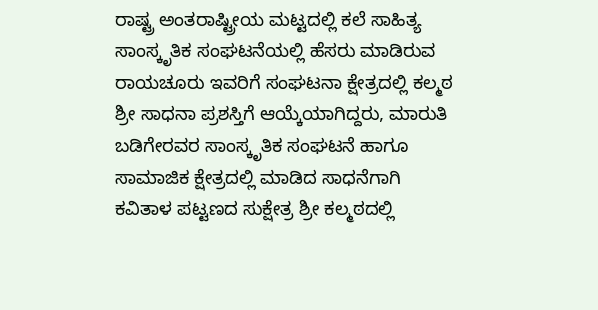ರಾಷ್ಟ್ರ ಅಂತರಾಷ್ಟ್ರೀಯ ಮಟ್ಟದಲ್ಲಿ ಕಲೆ ಸಾಹಿತ್ಯ ಸಾಂಸ್ಕೃತಿಕ ಸಂಘಟನೆಯಲ್ಲಿ ಹೆಸರು ಮಾಡಿರುವ ರಾಯಚೂರು ಇವರಿಗೆ ಸಂಘಟನಾ ಕ್ಷೇತ್ರದಲ್ಲಿ ಕಲ್ಮಠ ಶ್ರೀ ಸಾಧನಾ ಪ್ರಶಸ್ತಿಗೆ ಆಯ್ಕೆಯಾಗಿದ್ದರು, ಮಾರುತಿ ಬಡಿಗೇರವರ ಸಾಂಸ್ಕೃತಿಕ ಸಂಘಟನೆ ಹಾಗೂ ಸಾಮಾಜಿಕ ಕ್ಷೇತ್ರದಲ್ಲಿ ಮಾಡಿದ ಸಾಧನೆಗಾಗಿ ಕವಿತಾಳ ಪಟ್ಟಣದ ಸುಕ್ಷೇತ್ರ ಶ್ರೀ ಕಲ್ಮಠದಲ್ಲಿ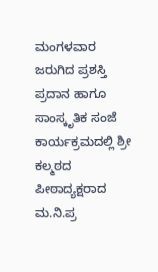ಮಂಗಳವಾರ ಜರುಗಿದ ಪ್ರಶಸ್ತಿ ಪ್ರದಾನ ಹಾಗೂ ಸಾಂಸ್ಕೃತಿಕ ಸಂಜೆ ಕಾರ್ಯಕ್ರಮದಲ್ಲಿ ಶ್ರೀ ಕಲ್ಮಠದ ಪೀಠಾದ್ಯಕ್ಷರಾದ ಮ.ನಿ.ಪ್ರ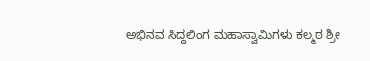ಅಭಿನವ ಸಿದ್ದಲಿಂಗ ಮಹಾಸ್ವಾಮಿಗಳು ಕಲ್ಮಠ ಶ್ರೀ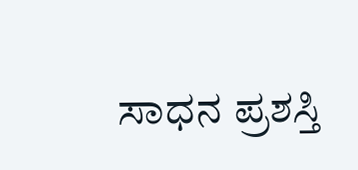ಸಾಧನ ಪ್ರಶಸ್ತಿ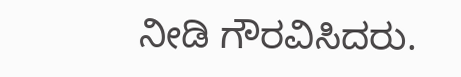ನೀಡಿ ಗೌರವಿಸಿದರು.